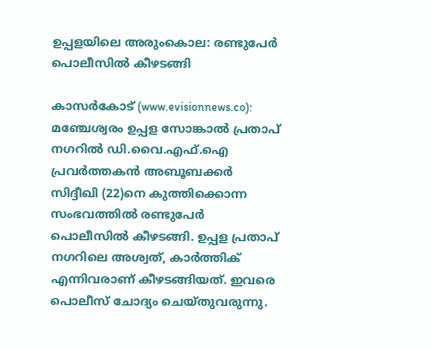ഉപ്പളയിലെ അരുംകൊല: രണ്ടുപേര്‍ പൊലീസില്‍ കീഴടങ്ങി

കാസര്‍കോട് (www.evisionnews.co): മഞ്ചേശ്വരം ഉപ്പള സോങ്കാല്‍ പ്രതാപ് നഗറില്‍ ഡി.വൈ.എഫ്.ഐ പ്രവര്‍ത്തകന്‍ അബൂബക്കര്‍ സിദ്ദീഖി (22)നെ കുത്തിക്കൊന്ന സംഭവത്തില്‍ രണ്ടുപേര്‍ പൊലീസില്‍ കീഴടങ്ങി. ഉപ്പള പ്രതാപ് നഗറിലെ അശ്വത്, കാര്‍ത്തിക് എന്നിവരാണ് കീഴടങ്ങിയത്. ഇവരെ പൊലീസ് ചോദ്യം ചെയ്തുവരുന്നു.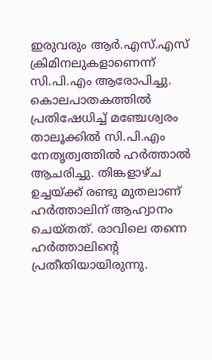ഇരുവരും ആര്‍.എസ്.എസ് ക്രിമിനലുകളാണെന്ന് സി.പി.എം ആരോപിച്ചു.
കൊലപാതകത്തില്‍ പ്രതിഷേധിച്ച് മഞ്ചേശ്വരം താലൂക്കില്‍ സി.പി.എം നേതൃത്വത്തില്‍ ഹര്‍ത്താല്‍ ആചരിച്ചു. തിങ്കളാഴ്ച ഉച്ചയ്ക്ക് രണ്ടു മുതലാണ് ഹര്‍ത്താലിന് ആഹ്വാനം ചെയ്തത്. രാവിലെ തന്നെ ഹര്‍ത്താലിന്റെ പ്രതീതിയായിരുന്നു.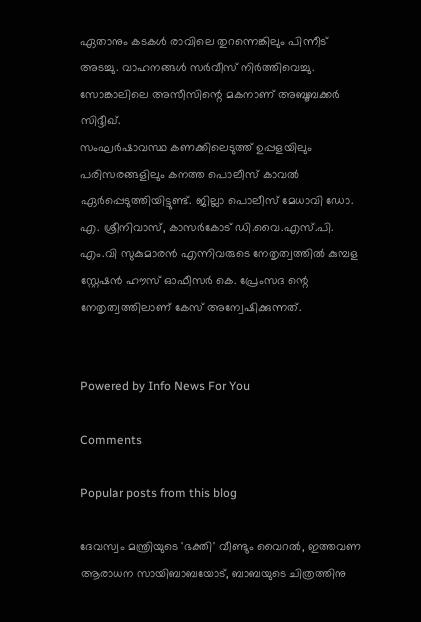ഏതാനും കടകള്‍ രാവിലെ തുറന്നെങ്കിലും പിന്നീട് അടച്ചു. വാഹനങ്ങള്‍ സര്‍വീസ് നിര്‍ത്തിവെച്ചു. സോങ്കാലിലെ അസീസിന്റെ മകനാണ് അബൂബക്കര്‍ സിദ്ദീഖ്.
സംഘര്‍ഷാവസ്ഥ കണക്കിലെടുത്ത് ഉപ്പളയിലും പരിസരങ്ങളിലും കനത്ത പൊലീസ് കാവല്‍ ഏര്‍പ്പെടുത്തിയിട്ടുണ്ട്. ജില്ലാ പൊലീസ് മേധാവി ഡോ. എ. ശ്രീനിവാസ്, കാസര്‍കോട് ഡി.വൈ.എസ്.പി. എം.വി സുകുമാരന്‍ എന്നിവരുടെ നേതൃത്വത്തില്‍ കുമ്പള സ്റ്റേഷന്‍ ഹൗസ് ഓഫീസര്‍ കെ. പ്രേംസദ ന്റെ നേതൃത്വത്തിലാണ് കേസ് അന്വേഷിക്കുന്നത്.


Powered by Info News For You

Comments

Popular posts from this blog

ദേവസ്വം മന്ത്രിയുടെ 'ഭക്തി' വീണ്ടും വൈറല്‍, ഇത്തവണ ആരാധന സായിബാബയോട്, ബാബയുടെ ചിത്രത്തിനു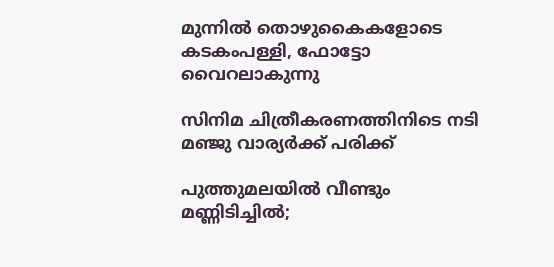മുന്നില്‍ തൊഴുകൈകളോടെ കടകംപള്ളി, ഫോട്ടോ വൈറലാകുന്നു

സിനിമ ചിത്രീകരണത്തിനിടെ നടി മഞ്ജു വാര്യര്‍ക്ക് പരിക്ക്

പുത്തുമലയില്‍ വീണ്ടും മണ്ണിടിച്ചില്‍;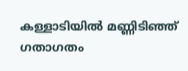കള്ളാടിയില്‍ മണ്ണിടിഞ്ഞ് ഗതാഗതം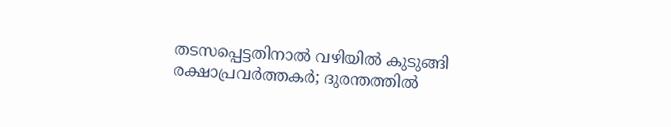തടസപ്പെട്ടതിനാല്‍ വഴിയില്‍ കുടുങ്ങി രക്ഷാപ്രവര്‍ത്തകര്‍; ദുരന്തത്തില്‍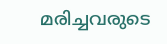മരിച്ചവരുടെ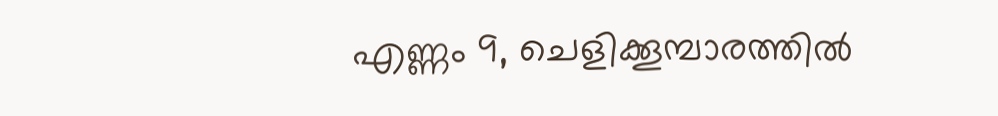എണ്ണം 9, ചെളിക്കൂമ്പാരത്തില്‍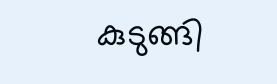കുടുങ്ങി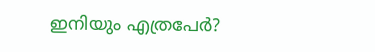ഇനിയും എത്രപേര്‍?